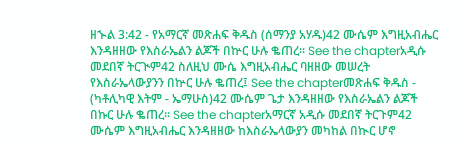ዘኍል 3:42 - የአማርኛ መጽሐፍ ቅዱስ (ሰማንያ አሃዱ)42 ሙሴም እግዚአብሔር እንዳዘዘው የእስራኤልን ልጆች በኵር ሁሉ ቈጠረ። See the chapterአዲሱ መደበኛ ትርጒም42 ስለዚህ ሙሴ እግዚአብሔር ባዘዘው መሠረት የእስራኤላውያንን በኵር ሁሉ ቈጠረ፤ See the chapterመጽሐፍ ቅዱስ - (ካቶሊካዊ እትም - ኤማሁስ)42 ሙሴም ጌታ እንዳዘዘው የእስራኤልን ልጆች በኩር ሁሉ ቈጠረ። See the chapterአማርኛ አዲሱ መደበኛ ትርጉም42 ሙሴም እግዚአብሔር እንዳዘዘው ከእስራኤላውያን መካከል በኲር ሆኖ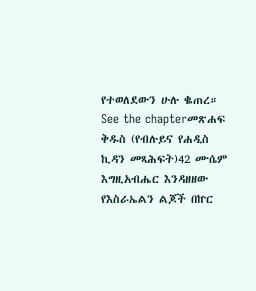የተወለደውን ሁሉ ቈጠረ። See the chapterመጽሐፍ ቅዱስ (የብሉይና የሐዲስ ኪዳን መጻሕፍት)42 ሙሴም እግዚአብሔር እንዳዘዘው የእስራኤልን ልጆች በኵር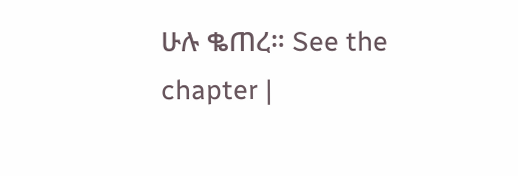ሁሉ ቈጠረ። See the chapter |